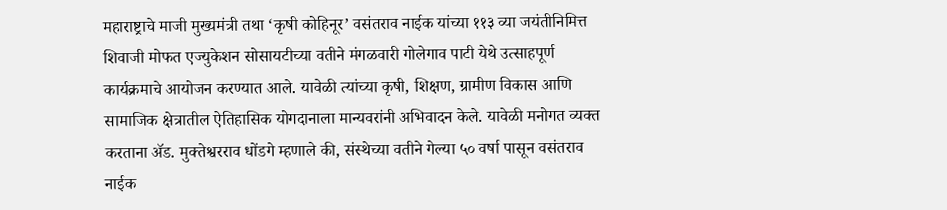महाराष्ट्राचे माजी मुख्यमंत्री तथा ‘कृषी कोहिनूर’ वसंतराव नाईक यांच्या ११३ व्या जयंतीनिमित्त शिवाजी मोफत एज्युकेशन सोसायटीच्या वतीने मंगळवारी गोलेगाव पाटी येथे उत्साहपूर्ण कार्यक्रमाचे आयोजन करण्यात आले. यावेळी त्यांच्या कृषी, शिक्षण, ग्रामीण विकास आणि सामाजिक क्षेत्रातील ऐतिहासिक योगदानाला मान्यवरांनी अभिवादन केले. यावेळी मनोगत व्यक्त करताना ॲड. मुक्तेश्वरराव धोंडगे म्हणाले की, संस्थेच्या वतीने गेल्या ५० वर्षा पासून वसंतराव नाईक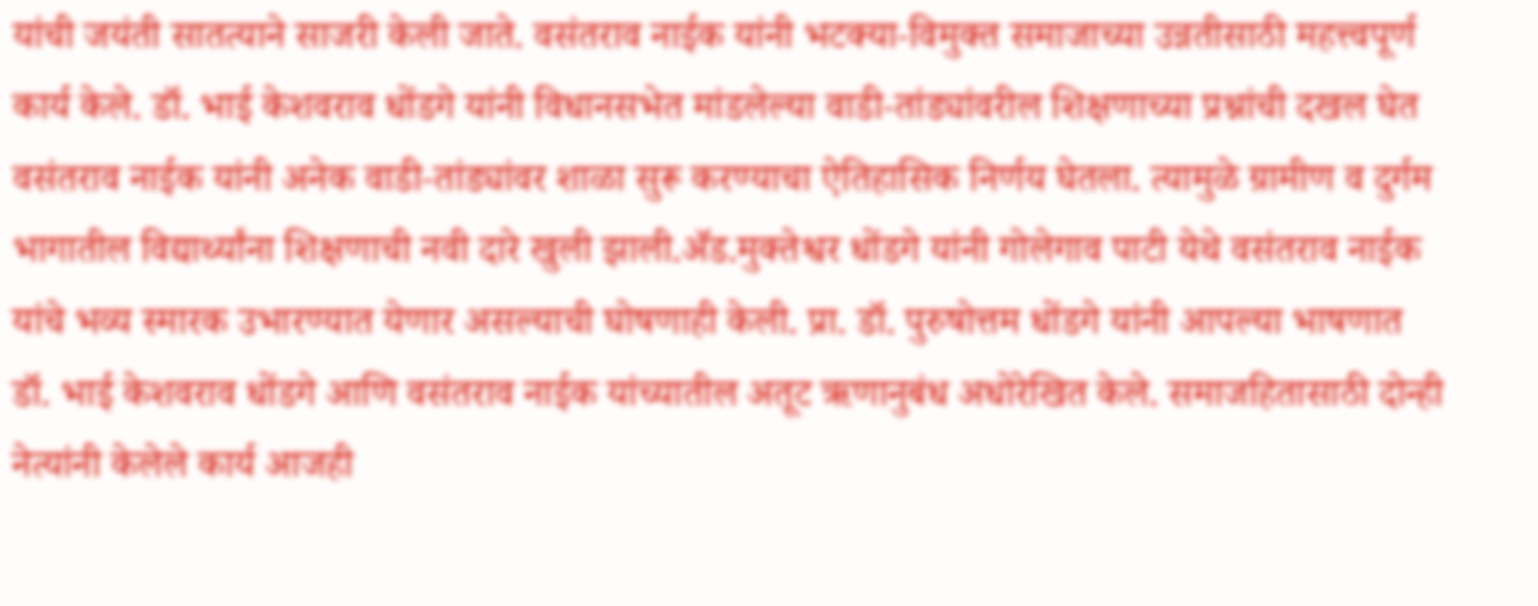यांची जयंती सातत्याने साजरी केली जाते. वसंतराव नाईक यांनी भटक्या-विमुक्त समाजाच्या उन्नतीसाठी महत्त्वपूर्ण कार्य केले. डॉ. भाई केशवराव धोंडगे यांनी विधानसभेत मांडलेल्या वाडी-तांड्यांवरील शिक्षणाच्या प्रश्नांची दखल घेत वसंतराव नाईक यांनी अनेक वाडी-तांड्यांवर शाळा सुरू करण्याचा ऐतिहासिक निर्णय घेतला. त्यामुळे ग्रामीण व दुर्गम भागातील विद्यार्थ्यांना शिक्षणाची नवी दारे खुली झाली.ॲड.मुक्तेश्वर धोंडगे यांनी गोलेगाव पाटी येथे वसंतराव नाईक यांचे भव्य स्मारक उभारण्यात येणार असल्याची घोषणाही केली. प्रा. डॉ. पुरुषोत्तम धोंडगे यांनी आपल्या भाषणात डॉ. भाई केशवराव धोंडगे आणि वसंतराव नाईक यांच्यातील अतूट ऋणानुबंध अधोरेखित केले. समाजहितासाठी दोन्ही नेत्यांनी केलेले कार्य आजही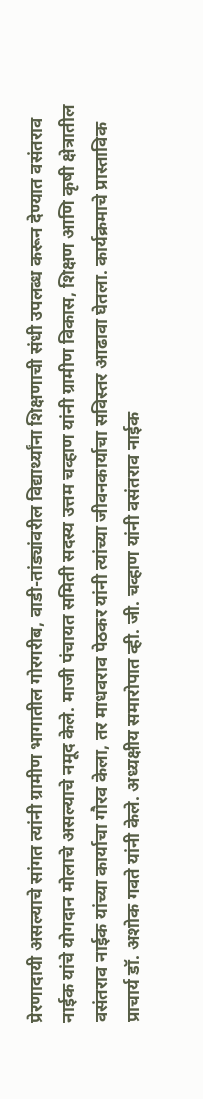प्रेरणादायी असल्याचे सांगत त्यांनी ग्रामीण भागातील गोरगरीब, वाडी-तांड्यांवरील विद्यार्थ्यांना शिक्षणाची संधी उपलब्ध करून देण्यात वसंतराव नाईक यांचे योगदान मोलाचे असल्याचे नमूद केले. माजी पंचायत समिती सदस्य उत्तम चव्हाण यांनी ग्रामीण विकास, शिक्षण आणि कृषी क्षेत्रातील वसंतराव नाईक यांच्या कार्याचा गौरव केला, तर माधवराव पेठकर यांनी त्यांच्या जीवनकार्याचा सविस्तर आढावा घेतला. कार्यक्रमाचे प्रास्ताविक प्राचार्य डॉ. अशोक गवते यांनी केले. अध्यक्षीय समारोपात व्ही. जी. चव्हाण यांनी वसंतराव नाईक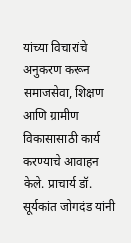यांच्या विचारांचे अनुकरण करून समाजसेवा, शिक्षण आणि ग्रामीण विकासासाठी कार्य करण्याचे आवाहन केले. प्राचार्य डॉ. सूर्यकांत जोगदंड यांनी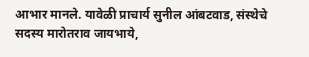आभार मानले. यावेळी प्राचार्य सुनील आंबटवाड, संस्थेचे सदस्य मारोतराव जायभाये,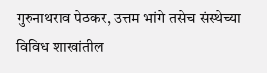गुरुनाथराव पेठकर, उत्तम भांगे तसेच संस्थेच्या विविध शाखांतील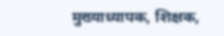मुख्याध्यापक, शिक्षक,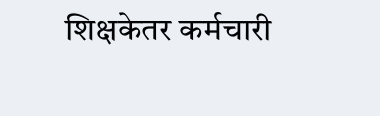शिक्षकेतर कर्मचारी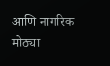आणि नागरिक मोठ्या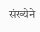संख्येने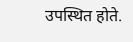उपस्थित होते.